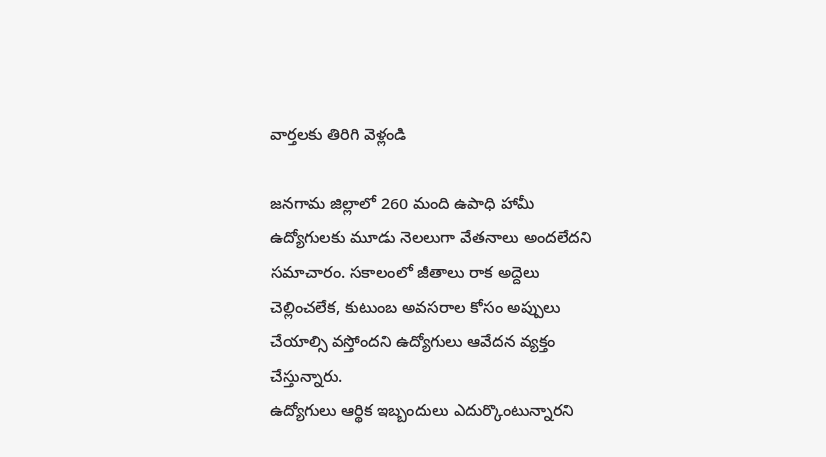వార్తలకు తిరిగి వెళ్లండి

జనగామ జిల్లాలో 260 మంది ఉపాధి హామీ ఉద్యోగులకు మూడు నెలలుగా వేతనాలు అందలేదని సమాచారం. సకాలంలో జీతాలు రాక అద్దెలు చెల్లించలేక, కుటుంబ అవసరాల కోసం అప్పులు చేయాల్సి వస్తోందని ఉద్యోగులు ఆవేదన వ్యక్తం చేస్తున్నారు.
ఉద్యోగులు ఆర్థిక ఇబ్బందులు ఎదుర్కొంటున్నారని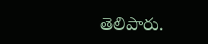తెలిపారు.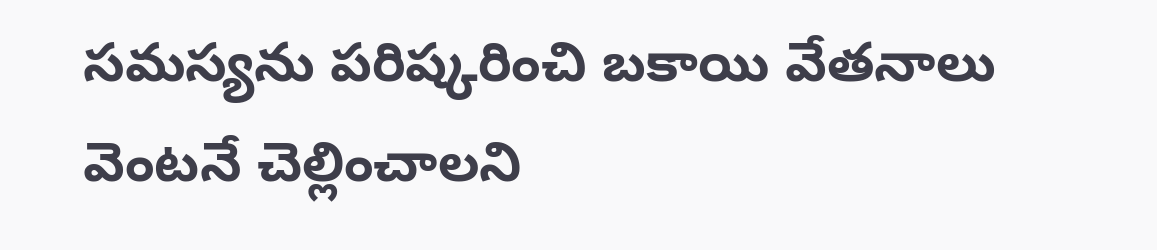సమస్యను పరిష్కరించి బకాయి వేతనాలు వెంటనే చెల్లించాలని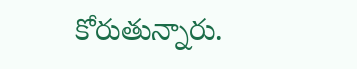కోరుతున్నారు.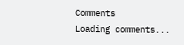Comments
Loading comments...